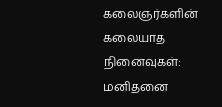கலைஞர்களின் கலையாத நினைவுகள்: மனிதனை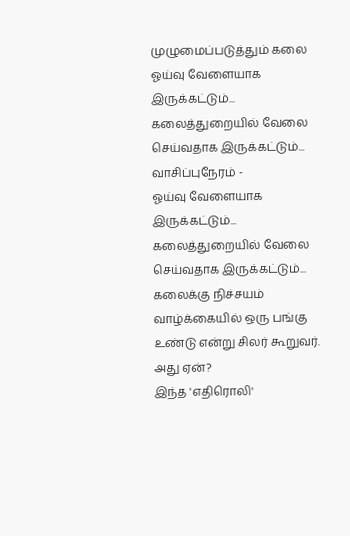முழுமைப்படுத்தும் கலை
ஓய்வு வேளையாக இருக்கட்டும்... கலைத்துறையில் வேலை செய்வதாக இருக்கட்டும்...
வாசிப்புநேரம் -
ஓய்வு வேளையாக இருக்கட்டும்... கலைத்துறையில் வேலை செய்வதாக இருக்கட்டும்...
கலைக்கு நிச்சயம் வாழ்க்கையில் ஒரு பங்கு உண்டு என்று சிலர் கூறுவர். அது ஏன்?
இந்த 'எதிரொலி'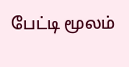பேட்டி மூலம்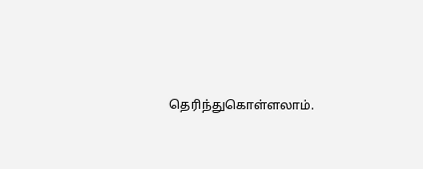தெரிந்துகொள்ளலாம்.